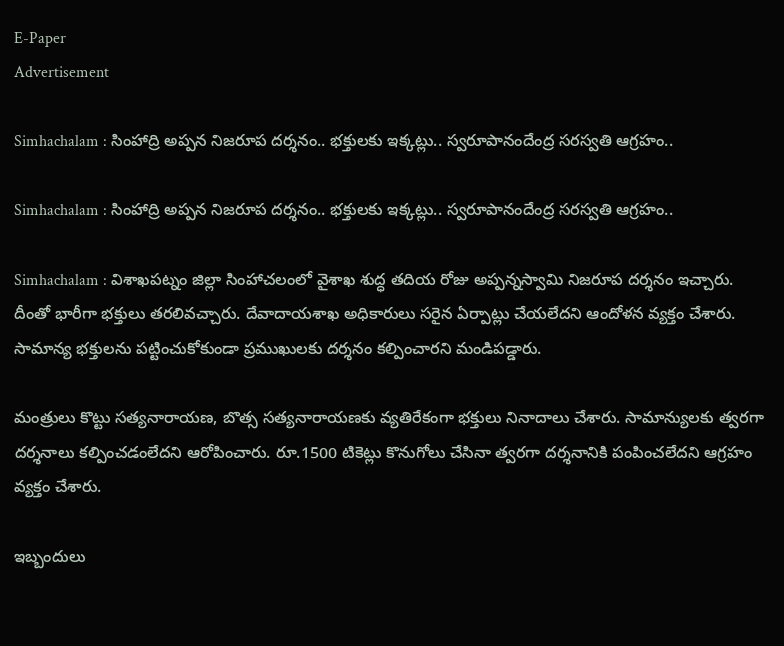E-Paper
Advertisement

Simhachalam : సింహాద్రి అప్పన నిజరూప దర్శనం.. భక్తులకు ఇక్కట్లు.. స్వరూపానందేంద్ర సరస్వతి ఆగ్రహం..

Simhachalam : సింహాద్రి అప్పన నిజరూప దర్శనం.. భక్తులకు ఇక్కట్లు.. స్వరూపానందేంద్ర సరస్వతి ఆగ్రహం..

Simhachalam : విశాఖపట్నం జిల్లా సింహాచలంలో వైశాఖ శుద్ధ తదియ రోజు అప్పన్నస్వామి నిజరూప దర్శనం ఇచ్చారు. దీంతో భారీగా భక్తులు తరలివచ్చారు. దేవాదాయశాఖ అధికారులు సరైన ఏర్పాట్లు చేయలేదని ఆందోళన వ్యక్తం చేశారు. సామాన్య భక్తులను పట్టించుకోకుండా ప్రముఖులకు దర్శనం కల్పించారని మండిపడ్డారు.

మంత్రులు కొట్టు సత్యనారాయణ, బొత్స సత్యనారాయణకు వ్యతిరేకంగా భక్తులు నినాదాలు చేశారు. సామాన్యులకు త్వరగా దర్శనాలు కల్పించడంలేదని ఆరోపించారు. రూ.1500 టికెట్లు కొనుగోలు చేసినా త్వరగా దర్శనానికి పంపించలేదని ఆగ్రహం వ్యక్తం చేశారు.

ఇబ్బందులు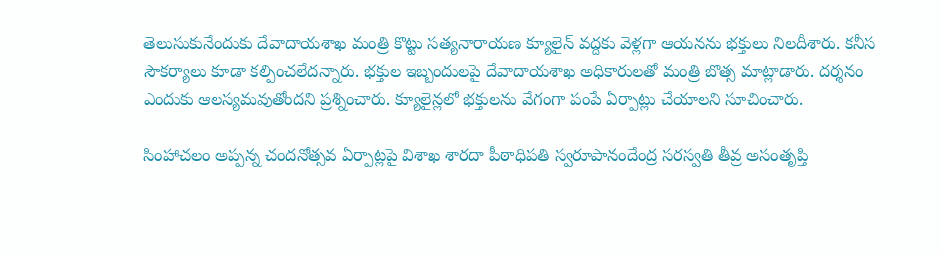తెలుసుకునేందుకు దేవాదాయశాఖ మంత్రి కొట్టు సత్యనారాయణ క్యూలైన్‌ వద్దకు వెళ్లగా ఆయనను భక్తులు నిలదీశారు. కనీస సౌకర్యాలు కూడా కల్పించలేదన్నారు. భక్తుల ఇబ్బందులపై దేవాదాయశాఖ అధికారులతో మంత్రి బొత్స మాట్లాడారు. దర్శనం ఎందుకు ఆలస్యమవుతోందని ప్రశ్నించారు. క్యూలైన్లలో భక్తులను వేగంగా పంపే ఏర్పాట్లు చేయాలని సూచించారు.

సింహాచలం అప్పన్న చందనోత్సవ ఏర్పాట్లపై విశాఖ శారదా పీఠాధిపతి స్వరూపానందేంద్ర సరస్వతి తీవ్ర అసంతృప్తి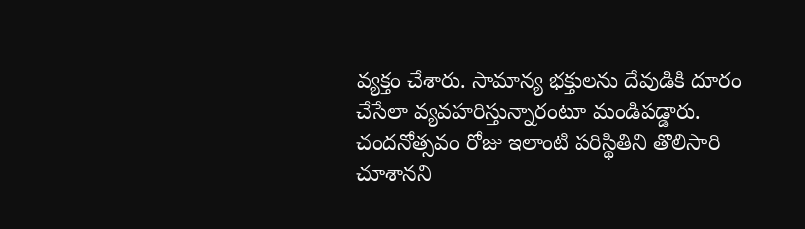వ్యక్తం చేశారు. సామాన్య భక్తులను దేవుడికి దూరం చేసేలా వ్యవహరిస్తున్నారంటూ మండిపడ్డారు. చందనోత్సవం రోజు ఇలాంటి పరిస్థితిని తొలిసారి చూశానని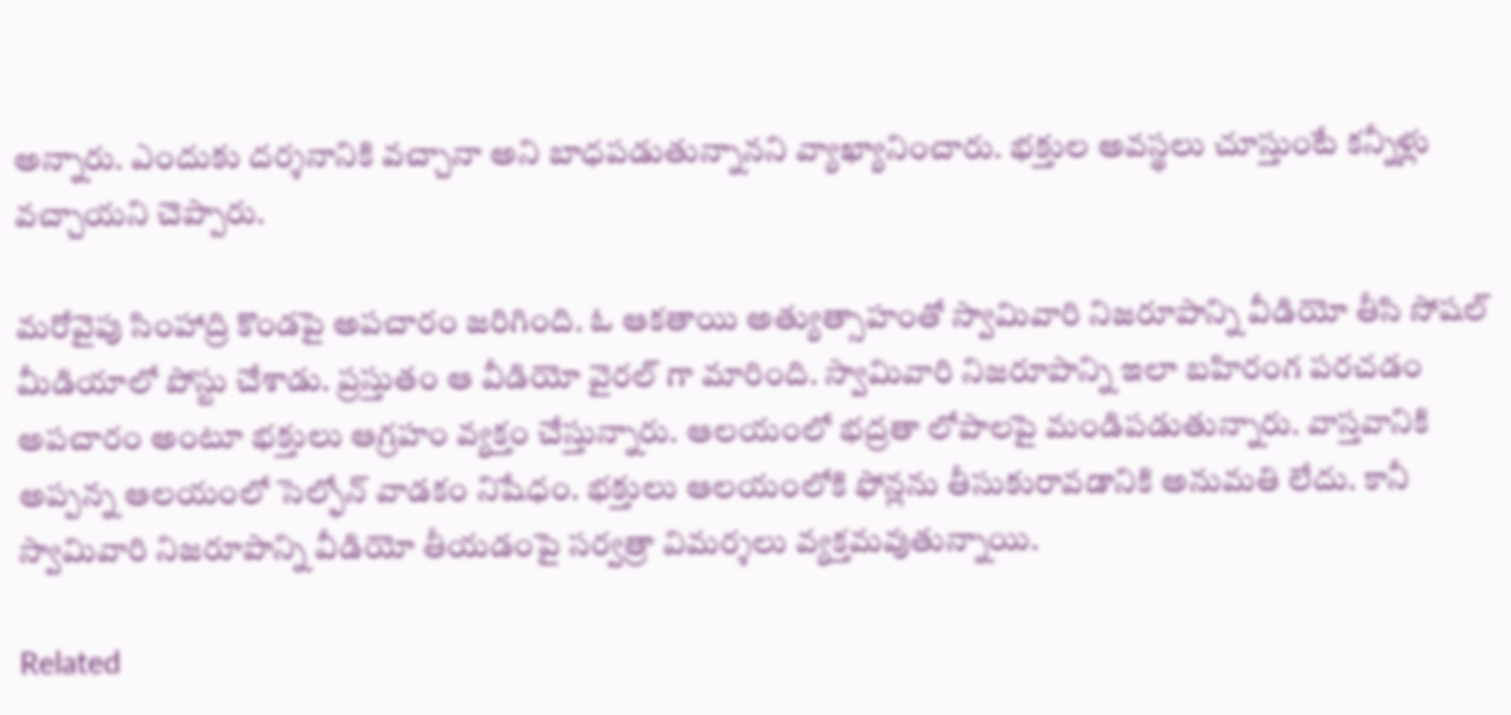అన్నారు. ఎందుకు దర్శనానికి వచ్చానా అని బాధపడుతున్నానని వ్యాఖ్యానించారు. భక్తుల అవస్థలు చూస్తుంటే కన్నీళ్లు వచ్చాయని చెప్పారు.

మరోవైపు సింహాద్రి కొండపై అపచారం జరిగింది. ఓ ఆకతాయి అత్యుత్సాహంతో స్వామివారి నిజరూపాన్ని వీడియో తీసి సోషల్ మీడియాలో పోస్టు చేశాడు. ప్రస్తుతం ఆ వీడియో వైరల్ గా మారింది. స్వామివారి నిజరూపాన్ని ఇలా బహిరంగ పరచడం అపచారం అంటూ భక్తులు ఆగ్రహం వ్యక్తం చేస్తున్నారు. ఆలయంలో భద్రతా లోపాలపై మండిపడుతున్నారు. వాస్తవానికి అప్పన్న ఆలయంలో సెల్ఫోన్ వాడకం నిషేధం. భక్తులు ఆలయంలోకి ఫోన్లను తీసుకురావడానికి అనుమతి లేదు. కానీ స్వామివారి నిజరూపాన్ని వీడియో తీయడంపై సర్వత్రా విమర్శలు వ్యక్తమవుతున్నాయి.

Related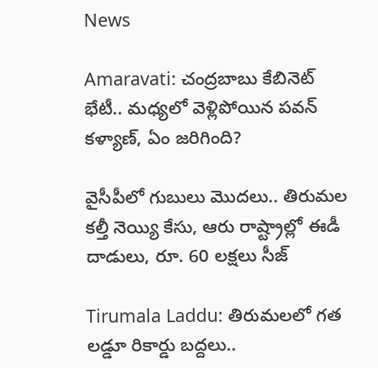News

Amaravati: చంద్రబాబు కేబినెట్ భేటీ.. మధ్యలో వెళ్లిపోయిన పవన్ కళ్యాణ్, ఏం జరిగింది?

వైసీపీలో గుబులు మొదలు.. తిరుమల కల్తీ నెయ్యి కేసు, ఆరు రాష్ట్రాల్లో ఈడీ దాడులు, రూ. 60 లక్షలు సీజ్

Tirumala Laddu: తిరుమలలో గత లడ్డూ రికార్డు బద్దలు..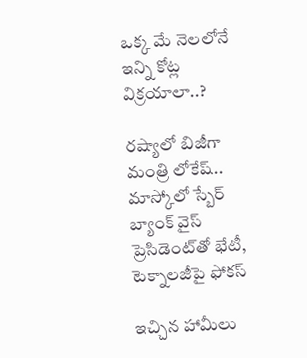ఒక్క మే నెలలోనే ఇన్ని కోట్ల విక్రయాలా..?

రష్యాలో బిజీగా మంత్రి లోకేష్.. మాస్కోలో స్బేర్‌ బ్యాంక్ వైస్ ప్రెసిడెంట్‌తో భేటీ, టెక్నాలజీపై ఫోకస్

ఇచ్చిన హామీలు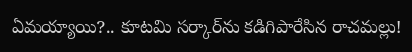ఏమయ్యాయి?.. కూటమి సర్కార్‌ను కడిగిపారేసిన రాచమల్లు!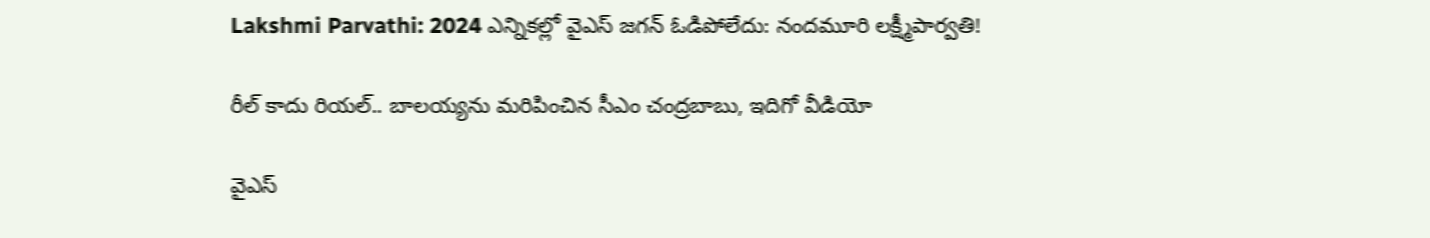Lakshmi Parvathi: 2024 ఎన్నికల్లో వైఎస్ జగన్ ఓడిపోలేదు: నందమూరి లక్ష్మీపార్వతి!

రీల్ కాదు రియల్.. బాలయ్యను మరిపించిన సీఎం చంద్రబాబు, ఇదిగో వీడియో

వైఎస్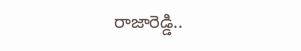రాజారెడ్డి..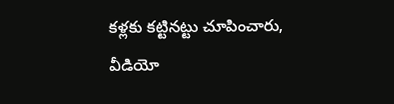కళ్లకు కట్టినట్టు చూపించారు, వీడియో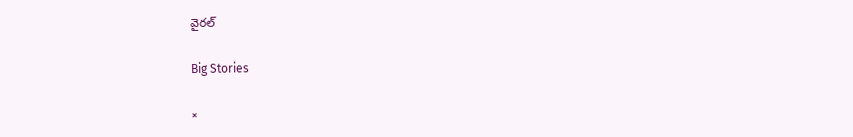వైరల్

Big Stories

×